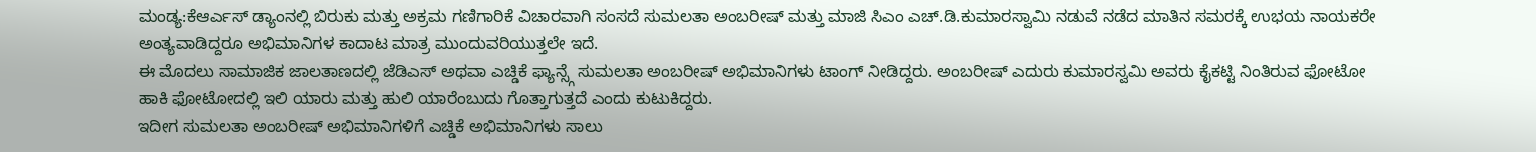ಮಂಡ್ಯ:ಕೆಆರ್ಎಸ್ ಡ್ಯಾಂನಲ್ಲಿ ಬಿರುಕು ಮತ್ತು ಅಕ್ರಮ ಗಣಿಗಾರಿಕೆ ವಿಚಾರವಾಗಿ ಸಂಸದೆ ಸುಮಲತಾ ಅಂಬರೀಷ್ ಮತ್ತು ಮಾಜಿ ಸಿಎಂ ಎಚ್.ಡಿ.ಕುಮಾರಸ್ವಾಮಿ ನಡುವೆ ನಡೆದ ಮಾತಿನ ಸಮರಕ್ಕೆ ಉಭಯ ನಾಯಕರೇ ಅಂತ್ಯವಾಡಿದ್ದರೂ ಅಭಿಮಾನಿಗಳ ಕಾದಾಟ ಮಾತ್ರ ಮುಂದುವರಿಯುತ್ತಲೇ ಇದೆ.
ಈ ಮೊದಲು ಸಾಮಾಜಿಕ ಜಾಲತಾಣದಲ್ಲಿ ಜೆಡಿಎಸ್ ಅಥವಾ ಎಚ್ಡಿಕೆ ಫ್ಯಾನ್ಸ್ಗೆ ಸುಮಲತಾ ಅಂಬರೀಷ್ ಅಭಿಮಾನಿಗಳು ಟಾಂಗ್ ನೀಡಿದ್ದರು. ಅಂಬರೀಷ್ ಎದುರು ಕುಮಾರಸ್ವಮಿ ಅವರು ಕೈಕಟ್ಟಿ ನಿಂತಿರುವ ಫೋಟೋ ಹಾಕಿ ಫೋಟೋದಲ್ಲಿ ಇಲಿ ಯಾರು ಮತ್ತು ಹುಲಿ ಯಾರೆಂಬುದು ಗೊತ್ತಾಗುತ್ತದೆ ಎಂದು ಕುಟುಕಿದ್ದರು.
ಇದೀಗ ಸುಮಲತಾ ಅಂಬರೀಷ್ ಅಭಿಮಾನಿಗಳಿಗೆ ಎಚ್ಡಿಕೆ ಅಭಿಮಾನಿಗಳು ಸಾಲು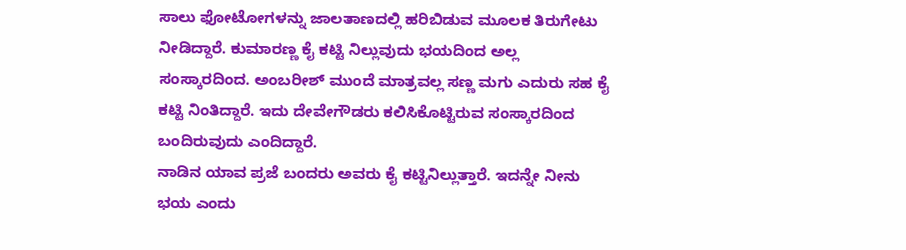ಸಾಲು ಫೋಟೋಗಳನ್ನು ಜಾಲತಾಣದಲ್ಲಿ ಹರಿಬಿಡುವ ಮೂಲಕ ತಿರುಗೇಟು ನೀಡಿದ್ದಾರೆ. ಕುಮಾರಣ್ಣ ಕೈ ಕಟ್ಟಿ ನಿಲ್ಲುವುದು ಭಯದಿಂದ ಅಲ್ಲ ಸಂಸ್ಕಾರದಿಂದ. ಅಂಬರೀಶ್ ಮುಂದೆ ಮಾತ್ರವಲ್ಲ ಸಣ್ಣ ಮಗು ಎದುರು ಸಹ ಕೈ ಕಟ್ಟಿ ನಿಂತಿದ್ದಾರೆ. ಇದು ದೇವೇಗೌಡರು ಕಲಿಸಿಕೊಟ್ಟಿರುವ ಸಂಸ್ಕಾರದಿಂದ ಬಂದಿರುವುದು ಎಂದಿದ್ದಾರೆ.
ನಾಡಿನ ಯಾವ ಪ್ರಜೆ ಬಂದರು ಅವರು ಕೈ ಕಟ್ಟಿನಿಲ್ಲುತ್ತಾರೆ. ಇದನ್ನೇ ನೀನು ಭಯ ಎಂದು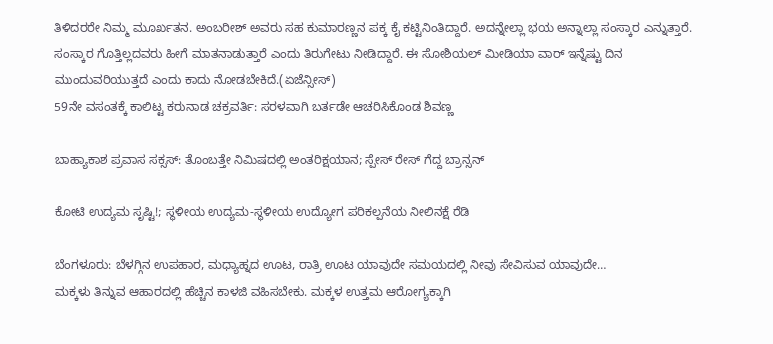ತಿಳಿದರರೇ ನಿಮ್ಮ ಮೂರ್ಖತನ. ಅಂಬರೀಶ್ ಅವರು ಸಹ ಕುಮಾರಣ್ಣನ ಪಕ್ಕ ಕೈ ಕಟ್ಟಿನಿಂತಿದ್ದಾರೆ. ಅದನ್ನೇಲ್ಲಾ ಭಯ ಅನ್ನಾಲ್ಲಾ ಸಂಸ್ಕಾರ ಎನ್ನುತ್ತಾರೆ. ಸಂಸ್ಕಾರ ಗೊತ್ತಿಲ್ಲದವರು ಹೀಗೆ ಮಾತನಾಡುತ್ತಾರೆ ಎಂದು ತಿರುಗೇಟು ನೀಡಿದ್ದಾರೆ. ಈ ಸೋಶಿಯಲ್ ಮೀಡಿಯಾ ವಾರ್ ಇನ್ನೆಷ್ಟು ದಿನ ಮುಂದುವರಿಯುತ್ತದೆ ಎಂದು ಕಾದು ನೋಡಬೇಕಿದೆ.(ಏಜೆನ್ಸೀಸ್)
59ನೇ ವಸಂತಕ್ಕೆ ಕಾಲಿಟ್ಟ ಕರುನಾಡ ಚಕ್ರವರ್ತಿ: ಸರಳವಾಗಿ ಬರ್ತಡೇ ಆಚರಿಸಿಕೊಂಡ ಶಿವಣ್ಣ

ಬಾಹ್ಯಾಕಾಶ ಪ್ರವಾಸ ಸಕ್ಸಸ್: ತೊಂಬತ್ತೇ ನಿಮಿಷದಲ್ಲಿ ಅಂತರಿಕ್ಷಯಾನ; ಸ್ಪೇಸ್ ರೇಸ್ ಗೆದ್ದ ಬ್ರಾನ್ಸನ್

ಕೋಟಿ ಉದ್ಯಮ ಸೃಷ್ಟಿ!; ಸ್ಥಳೀಯ ಉದ್ಯಮ-ಸ್ಥಳೀಯ ಉದ್ಯೋಗ ಪರಿಕಲ್ಪನೆಯ ನೀಲಿನಕ್ಷೆ ರೆಡಿ

ಬೆಂಗಳೂರು: ಬೆಳಗ್ಗಿನ ಉಪಹಾರ, ಮಧ್ಯಾಹ್ನದ ಊಟ, ರಾತ್ರಿ ಊಟ ಯಾವುದೇ ಸಮಯದಲ್ಲಿ ನೀವು ಸೇವಿಸುವ ಯಾವುದೇ…
ಮಕ್ಕಳು ತಿನ್ನುವ ಆಹಾರದಲ್ಲಿ ಹೆಚ್ಚಿನ ಕಾಳಜಿ ವಹಿಸಬೇಕು. ಮಕ್ಕಳ ಉತ್ತಮ ಆರೋಗ್ಯಕ್ಕಾಗಿ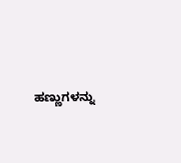ಹಣ್ಣುಗಳನ್ನು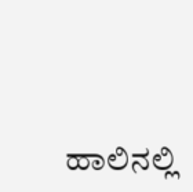ಹಾಲಿನಲ್ಲಿ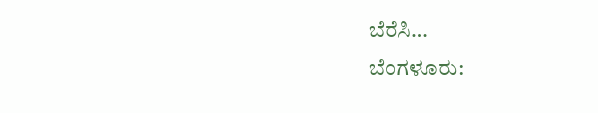ಬೆರೆಸಿ…
ಬೆಂಗಳೂರು: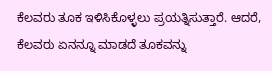ಕೆಲವರು ತೂಕ ಇಳಿಸಿಕೊಳ್ಳಲು ಪ್ರಯತ್ನಿಸುತ್ತಾರೆ. ಆದರೆ, ಕೆಲವರು ಏನನ್ನೂ ಮಾಡದೆ ತೂಕವನ್ನು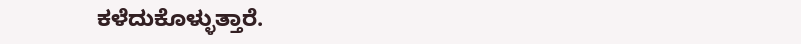ಕಳೆದುಕೊಳ್ಳುತ್ತಾರೆ.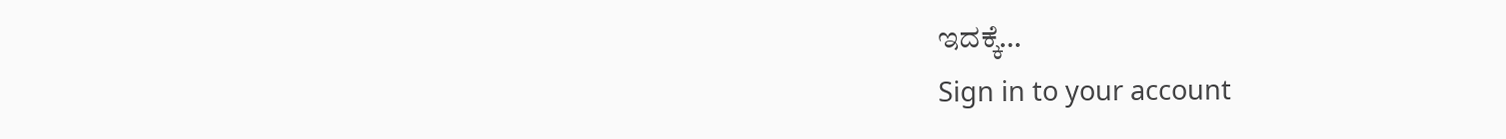ಇದಕ್ಕೆ…
Sign in to your account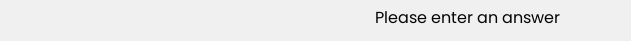Please enter an answer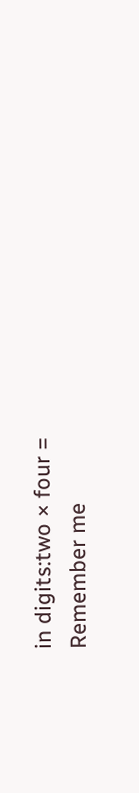in digits:two × four =
Remember me